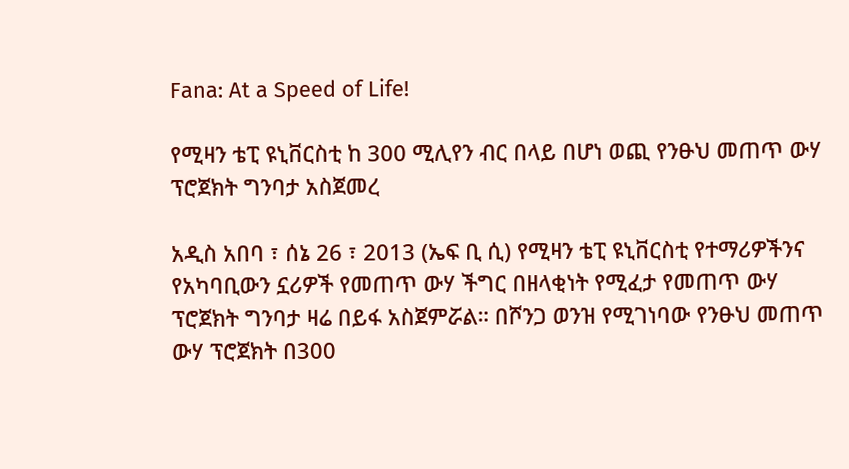Fana: At a Speed of Life!

የሚዛን ቴፒ ዩኒቨርስቲ ከ 300 ሚሊየን ብር በላይ በሆነ ወጪ የንፁህ መጠጥ ውሃ ፕሮጀክት ግንባታ አስጀመረ

አዲስ አበባ ፣ ሰኔ 26 ፣ 2013 (ኤፍ ቢ ሲ) የሚዛን ቴፒ ዩኒቨርስቲ የተማሪዎችንና የአካባቢውን ኗሪዎች የመጠጥ ውሃ ችግር በዘላቂነት የሚፈታ የመጠጥ ውሃ ፕሮጀክት ግንባታ ዛሬ በይፋ አስጀምሯል። በሾንጋ ወንዝ የሚገነባው የንፁህ መጠጥ ውሃ ፕሮጀክት በ300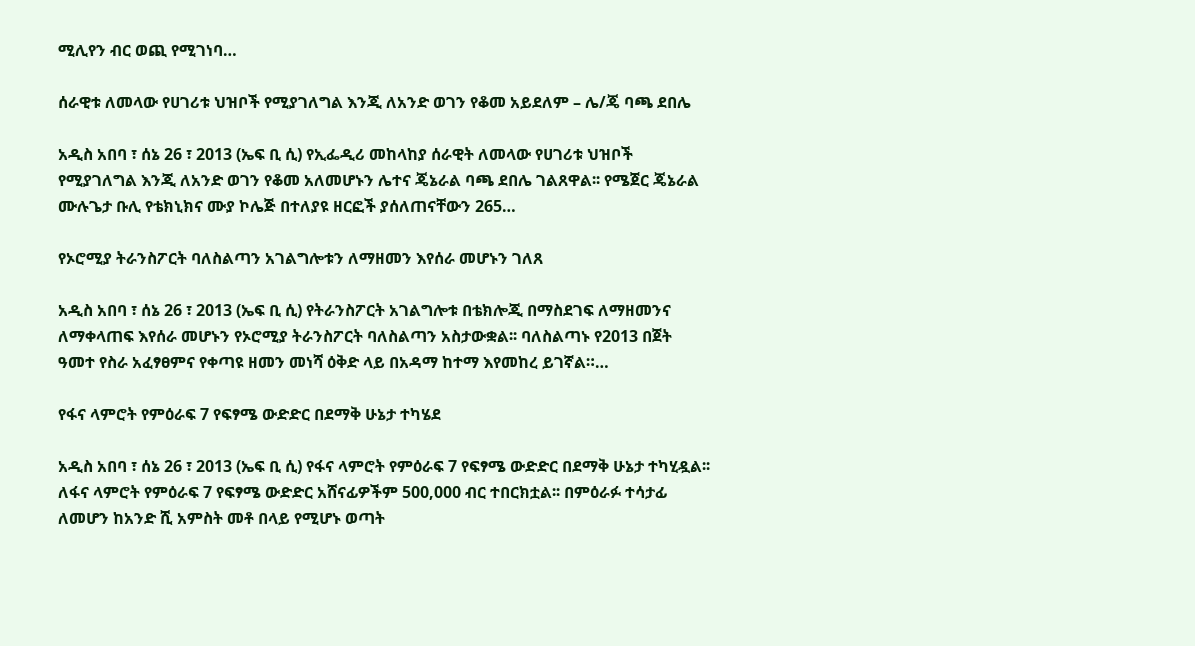ሚሊየን ብር ወጪ የሚገነባ…

ሰራዊቱ ለመላው የሀገሪቱ ህዝቦች የሚያገለግል እንጂ ለአንድ ወገን የቆመ አይደለም – ሌ/ጄ ባጫ ደበሌ

አዲስ አበባ ፣ ሰኔ 26 ፣ 2013 (ኤፍ ቢ ሲ) የኢፌዲሪ መከላከያ ሰራዊት ለመላው የሀገሪቱ ህዝቦች የሚያገለግል እንጂ ለአንድ ወገን የቆመ አለመሆኑን ሌተና ጄኔራል ባጫ ደበሌ ገልጸዋል፡፡ የሜጀር ጄኔራል ሙሉጌታ ቡሊ የቴክኒክና ሙያ ኮሌጅ በተለያዩ ዘርፎች ያሰለጠናቸውን 265…

የኦሮሚያ ትራንስፖርት ባለስልጣን አገልግሎቱን ለማዘመን እየሰራ መሆኑን ገለጸ

አዲስ አበባ ፣ ሰኔ 26 ፣ 2013 (ኤፍ ቢ ሲ) የትራንስፖርት አገልግሎቱ በቴክሎጂ በማስደገፍ ለማዘመንና ለማቀላጠፍ እየሰራ መሆኑን የኦሮሚያ ትራንስፖርት ባለስልጣን አስታውቋል፡፡ ባለስልጣኑ የ2013 በጀት ዓመተ የስራ አፈፃፀምና የቀጣዩ ዘመን መነሻ ዕቅድ ላይ በአዳማ ከተማ እየመከረ ይገኛል።…

የፋና ላምሮት የምዕራፍ 7 የፍፃሜ ውድድር በደማቅ ሁኔታ ተካሄደ

አዲስ አበባ ፣ ሰኔ 26 ፣ 2013 (ኤፍ ቢ ሲ) የፋና ላምሮት የምዕራፍ 7 የፍፃሜ ውድድር በደማቅ ሁኔታ ተካሂዷል፡፡ ለፋና ላምሮት የምዕራፍ 7 የፍፃሜ ውድድር አሸናፊዎችም 500,000 ብር ተበርክቷል፡፡ በምዕራፉ ተሳታፊ ለመሆን ከአንድ ሺ አምስት መቶ በላይ የሚሆኑ ወጣት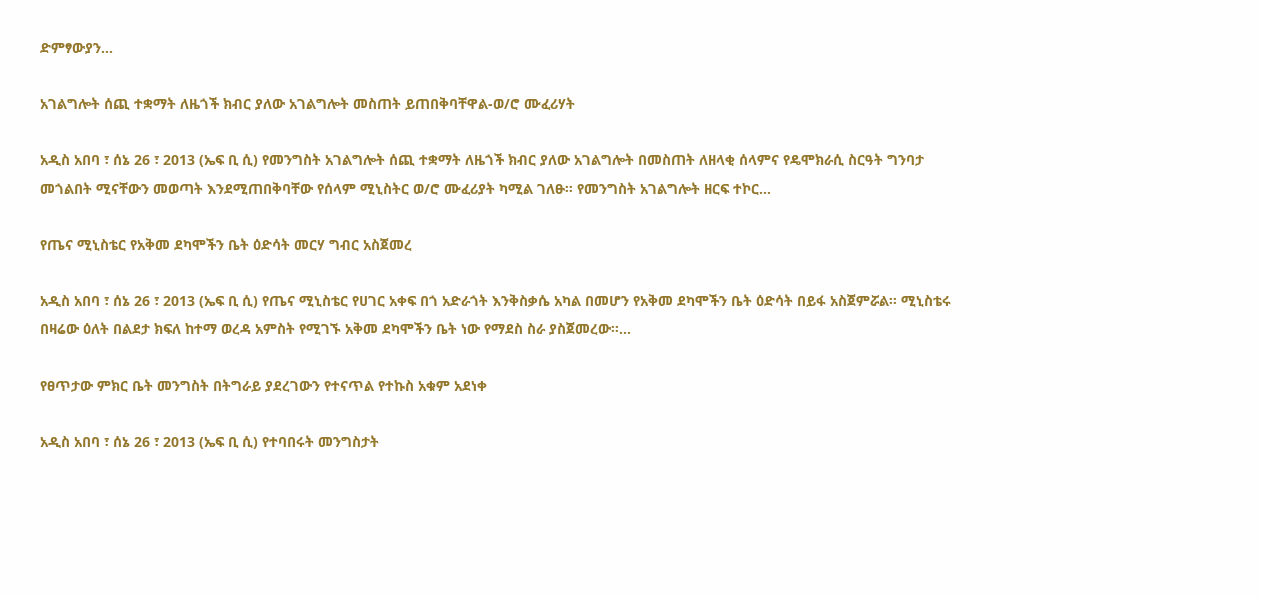ድምፃውያን…

አገልግሎት ሰጪ ተቋማት ለዜጎች ክብር ያለው አገልግሎት መስጠት ይጠበቅባቸዋል-ወ/ሮ ሙፈሪሃት

አዲስ አበባ ፣ ሰኔ 26 ፣ 2013 (ኤፍ ቢ ሲ) የመንግስት አገልግሎት ሰጪ ተቋማት ለዜጎች ክብር ያለው አገልግሎት በመስጠት ለዘላቂ ሰላምና የዴሞክራሲ ስርዓት ግንባታ መጎልበት ሚናቸውን መወጣት እንደሚጠበቅባቸው የሰላም ሚኒስትር ወ/ሮ ሙፈሪያት ካሚል ገለፁ። የመንግስት አገልግሎት ዘርፍ ተኮር…

የጤና ሚኒስቴር የአቅመ ደካሞችን ቤት ዕድሳት መርሃ ግብር አስጀመረ

አዲስ አበባ ፣ ሰኔ 26 ፣ 2013 (ኤፍ ቢ ሲ) የጤና ሚኒስቴር የሀገር አቀፍ በጎ አድራጎት እንቅስቃሴ አካል በመሆን የአቅመ ደካሞችን ቤት ዕድሳት በይፋ አስጀምሯል፡፡ ሚኒስቴሩ በዛሬው ዕለት በልደታ ክፍለ ከተማ ወረዳ አምስት የሚገኙ አቅመ ደካሞችን ቤት ነው የማደስ ስራ ያስጀመረው፡፡…

የፀጥታው ምክር ቤት መንግስት በትግራይ ያደረገውን የተናጥል የተኩስ አቁም አደነቀ

አዲስ አበባ ፣ ሰኔ 26 ፣ 2013 (ኤፍ ቢ ሲ) የተባበሩት መንግስታት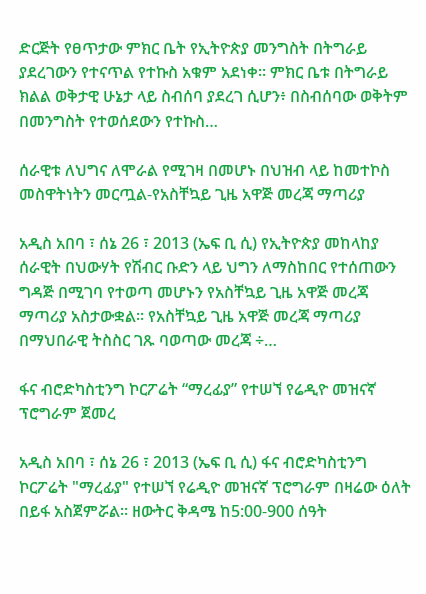ድርጅት የፀጥታው ምክር ቤት የኢትዮጵያ መንግስት በትግራይ ያደረገውን የተናጥል የተኩስ አቁም አደነቀ፡፡ ምክር ቤቱ በትግራይ ክልል ወቅታዊ ሁኔታ ላይ ስብሰባ ያደረገ ሲሆን፥ በስብሰባው ወቅትም በመንግስት የተወሰደውን የተኩስ…

ሰራዊቱ ለህግና ለሞራል የሚገዛ በመሆኑ በህዝብ ላይ ከመተኮስ መስዋትነትን መርጧል-የአስቸኳይ ጊዜ አዋጅ መረጃ ማጣሪያ

አዲስ አበባ ፣ ሰኔ 26 ፣ 2013 (ኤፍ ቢ ሲ) የኢትዮጵያ መከላከያ ሰራዊት በህውሃት የሽብር ቡድን ላይ ህግን ለማስከበር የተሰጠውን ግዳጅ በሚገባ የተወጣ መሆኑን የአስቸኳይ ጊዜ አዋጅ መረጃ ማጣሪያ አስታውቋል፡፡ የአስቸኳይ ጊዜ አዋጅ መረጃ ማጣሪያ በማህበራዊ ትስስር ገጹ ባወጣው መረጃ ÷…

ፋና ብሮድካስቲንግ ኮርፖሬት “ማረፊያ” የተሠኘ የሬዲዮ መዝናኛ ፕሮግራም ጀመረ

አዲስ አበባ ፣ ሰኔ 26 ፣ 2013 (ኤፍ ቢ ሲ) ፋና ብሮድካስቲንግ ኮርፖሬት "ማረፊያ" የተሠኘ የሬዲዮ መዝናኛ ፕሮግራም በዛሬው ዕለት በይፋ አስጀምሯል። ዘውትር ቅዳሜ ከ5:00-900 ሰዓት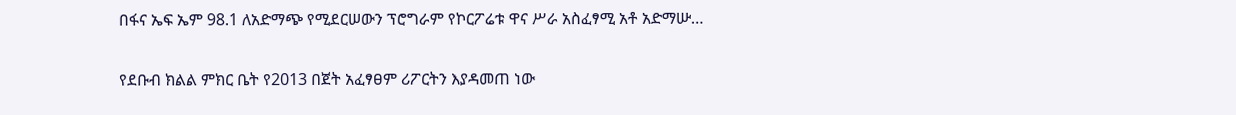በፋና ኤፍ ኤም 98.1 ለአድማጭ የሚደርሠውን ፕሮግራም የኮርፖሬቱ ዋና ሥራ አስፈፃሚ አቶ አድማሡ…

የደቡብ ክልል ምክር ቤት የ2013 በጀት አፈፃፀም ሪፖርትን እያዳመጠ ነው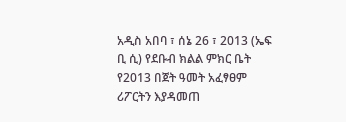አዲስ አበባ ፣ ሰኔ 26 ፣ 2013 (ኤፍ ቢ ሲ) የደቡብ ክልል ምክር ቤት የ2013 በጀት ዓመት አፈፃፀም ሪፖርትን እያዳመጠ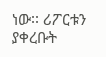ነው፡፡ ሪፖርቱን ያቀረቡት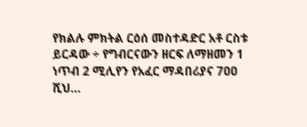የክልሉ ምክትል ርዕሰ መስተዳድር አቶ ርስቱ ይርዳው ÷ የግብርናውን ዘርፍ ለማዘመን 1 ነጥብ 2 ሚሊየን የአፈር ማዳበሪያና 7ዐዐ ሺህ…